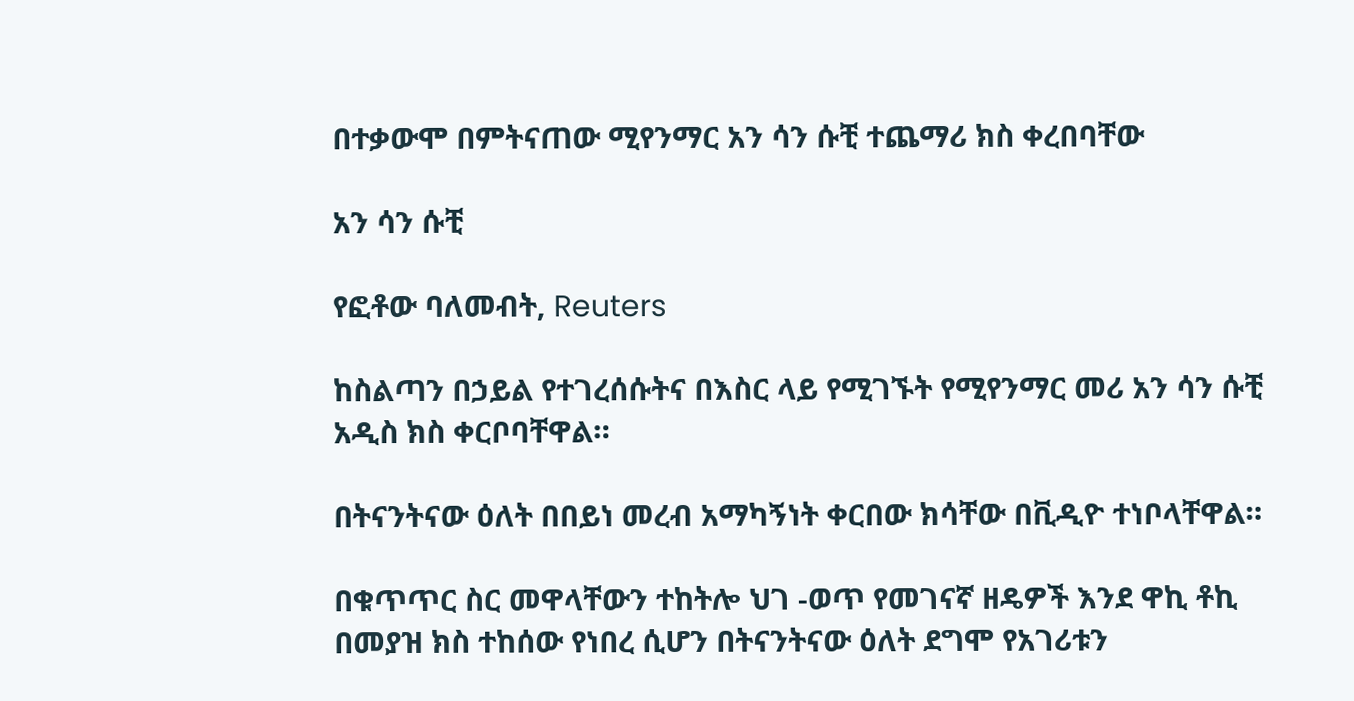በተቃውሞ በምትናጠው ሚየንማር አን ሳን ሱቺ ተጨማሪ ክስ ቀረበባቸው

አን ሳን ሱቺ

የፎቶው ባለመብት, Reuters

ከስልጣን በኃይል የተገረሰሱትና በእስር ላይ የሚገኙት የሚየንማር መሪ አን ሳን ሱቺ አዲስ ክስ ቀርቦባቸዋል።

በትናንትናው ዕለት በበይነ መረብ አማካኝነት ቀርበው ክሳቸው በቪዲዮ ተነቦላቸዋል።

በቁጥጥር ስር መዋላቸውን ተከትሎ ህገ -ወጥ የመገናኛ ዘዴዎች እንደ ዋኪ ቶኪ በመያዝ ክስ ተከሰው የነበረ ሲሆን በትናንትናው ዕለት ደግሞ የአገሪቱን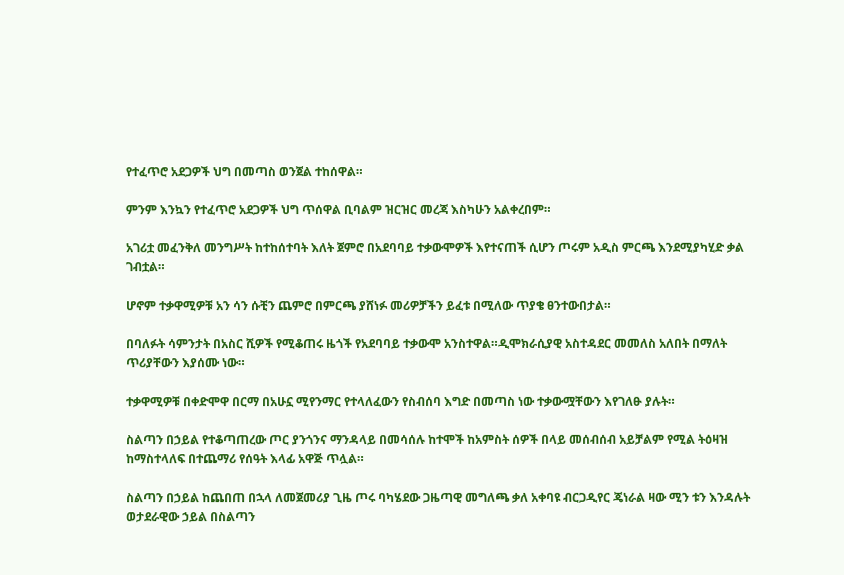የተፈጥሮ አደጋዎች ህግ በመጣስ ወንጀል ተከሰዋል።

ምንም እንኳን የተፈጥሮ አደጋዎች ህግ ጥሰዋል ቢባልም ዝርዝር መረጃ እስካሁን አልቀረበም።

አገሪቷ መፈንቅለ መንግሥት ከተከሰተባት እለት ጀምሮ በአደባባይ ተቃውሞዎች እየተናጠች ሲሆን ጦሩም አዲስ ምርጫ እንደሚያካሂድ ቃል ገብቷል።

ሆኖም ተቃዋሚዎቹ አን ሳን ሱቺን ጨምሮ በምርጫ ያሸነፉ መሪዎቻችን ይፈቱ በሚለው ጥያቄ ፀንተውበታል።

በባለፉት ሳምንታት በአስር ሺዎች የሚቆጠሩ ዜጎች የአደባባይ ተቃውሞ አንስተዋል።ዲሞክራሲያዊ አስተዳደር መመለስ አለበት በማለት ጥሪያቸውን እያሰሙ ነው።

ተቃዋሚዎቹ በቀድሞዋ በርማ በአሁኗ ሚየንማር የተላለፈውን የስብሰባ እግድ በመጣስ ነው ተቃውሟቸውን እየገለፁ ያሉት።

ስልጣን በኃይል የተቆጣጠረው ጦር ያንጎንና ማንዳላይ በመሳሰሉ ከተሞች ከአምስት ሰዎች በላይ መሰብሰብ አይቻልም የሚል ትዕዛዝ ከማስተላለፍ በተጨማሪ የሰዓት እላፊ አዋጅ ጥሏል።

ስልጣን በኃይል ከጨበጠ በኋላ ለመጀመሪያ ጊዜ ጦሩ ባካሄደው ጋዜጣዊ መግለጫ ቃለ አቀባዩ ብርጋዲየር ጄነራል ዛው ሚን ቱን እንዳሉት ወታደራዊው ኃይል በስልጣን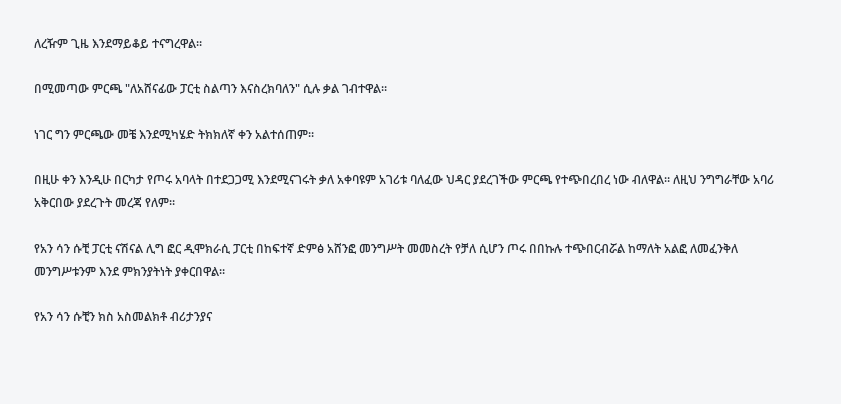ለረዥም ጊዜ እንደማይቆይ ተናግረዋል።

በሚመጣው ምርጫ "ለአሸናፊው ፓርቲ ስልጣን እናስረክባለን" ሲሉ ቃል ገብተዋል።

ነገር ግን ምርጫው መቼ እንደሚካሄድ ትክክለኛ ቀን አልተሰጠም።

በዚሁ ቀን እንዲሁ በርካታ የጦሩ አባላት በተደጋጋሚ እንደሚናገሩት ቃለ አቀባዩም አገሪቱ ባለፈው ህዳር ያደረገችው ምርጫ የተጭበረበረ ነው ብለዋል። ለዚህ ንግግራቸው አባሪ አቅርበው ያደረጉት መረጃ የለም።

የአን ሳን ሱቺ ፓርቲ ናሽናል ሊግ ፎር ዲሞክራሲ ፓርቲ በከፍተኛ ድምፅ አሸንፎ መንግሥት መመስረት የቻለ ሲሆን ጦሩ በበኩሉ ተጭበርብሯል ከማለት አልፎ ለመፈንቅለ መንግሥቱንም እንደ ምክንያትነት ያቀርበዋል።

የአን ሳን ሱቺን ክስ አስመልክቶ ብሪታንያና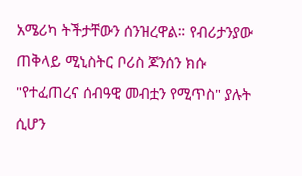አሜሪካ ትችታቸውን ሰንዝረዋል። የብሪታንያው ጠቅላይ ሚኒስትር ቦሪስ ጆንሰን ክሱ "የተፈጠረና ሰብዓዊ መብቷን የሚጥስ" ያሉት ሲሆን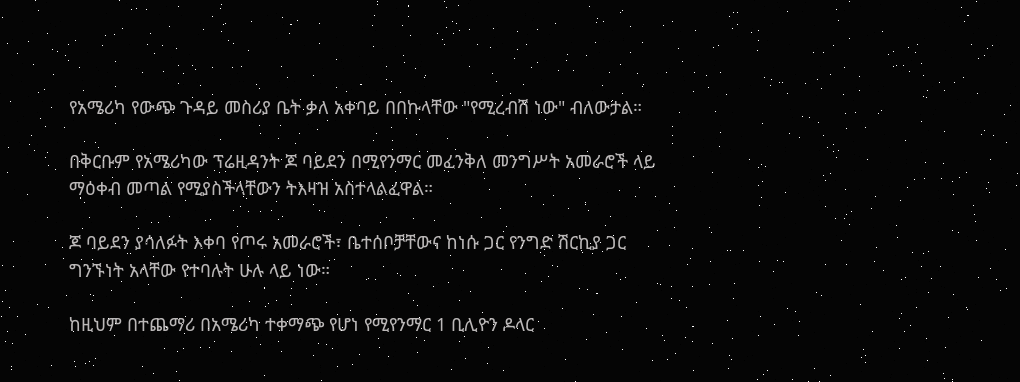የአሜሪካ የውጭ ጉዳይ መስሪያ ቤት ቃለ አቀባይ በበኩላቸው "የሚረብሽ ነው" ብለውታል።

በቅርቡም የአሜሪካው ፕሬዚዳንት ጆ ባይደን በሚየንማር መፈንቅለ መንግሥት አመራሮች ላይ ማዕቀብ መጣል የሚያስችላቸውን ትእዛዝ አስተላልፈዋል።

ጆ ባይደን ያሳለፉት እቀባ የጦሩ አመራሮች፣ ቤተሰቦቻቸውና ከነሱ ጋር የንግድ ሽርኪያ ጋር ግንኙነት አላቸው የተባሉት ሁሉ ላይ ነው።

ከዚህም በተጨማሪ በአሜሪካ ተቀማጭ የሆነ የሚየንማር 1 ቢሊዮን ዶላር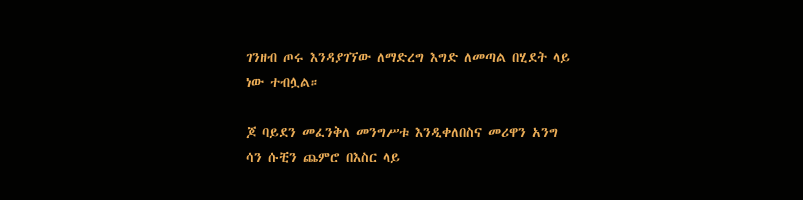ገንዘብ ጦሩ እንዳያገኘው ለማድረግ እግድ ለመጣል በሂደት ላይ ነው ተብሏል።

ጆ ባይደን መፈንቅለ መንግሥቱ እንዲቀለበስና መሪዋን አንግ ሳን ሱቺን ጨምሮ በእስር ላይ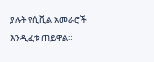ያሉት የሲቪል አመራሮች እንዲፈቱ ጠይዋል።